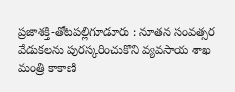ప్రజాశక్తి-తోటపల్లిగూడూరు : నూతన సంవత్సర వేడుకలను పురస్కరించుకొని వ్యవసాయ శాఖ మంత్రి కాకాణి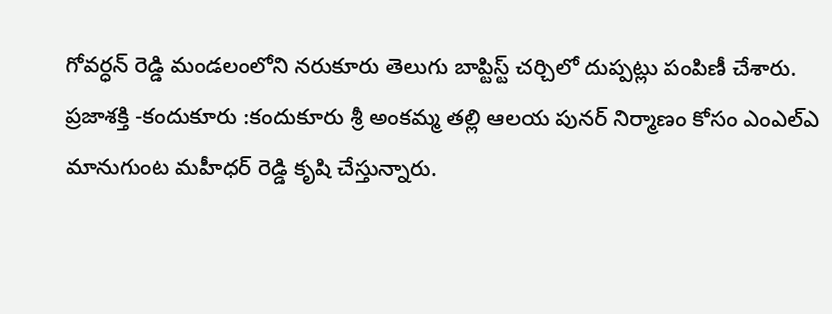గోవర్ధన్ రెడ్డి మండలంలోని నరుకూరు తెలుగు బాప్టిస్ట్ చర్చిలో దుప్పట్లు పంపిణీ చేశారు.
ప్రజాశక్తి -కందుకూరు :కందుకూరు శ్రీ అంకమ్మ తల్లి ఆలయ పునర్ నిర్మాణం కోసం ఎంఎల్ఎ మానుగుంట మహీధర్ రెడ్డి కృషి చేస్తున్నారు.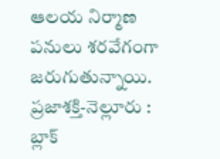ఆలయ నిర్మాణ పనులు శరవేగంగా జరుగుతున్నాయి.
ప్రజాశక్తి-నెల్లూరు : బ్లాక్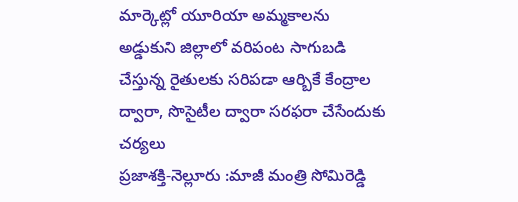మార్కెట్లో యూరియా అమ్మకాలను అడ్డుకుని జిల్లాలో వరిపంట సాగుబడి చేస్తున్న రైతులకు సరిపడా ఆర్బికే కేంద్రాల ద్వారా, సొసైటీల ద్వారా సరఫరా చేసేందుకు చర్యలు
ప్రజాశక్తి-నెల్లూరు :మాజీ మంత్రి సోమిరెడ్డి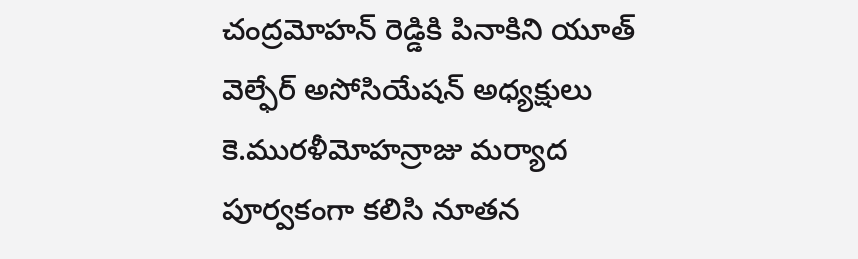చంద్రమోహన్ రెడ్డికి పినాకిని యూత్ వెల్ఫేర్ అసోసియేషన్ అధ్యక్షులు కె.మురళీమోహన్రాజు మర్యాద పూర్వకంగా కలిసి నూతన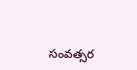సంవత్సర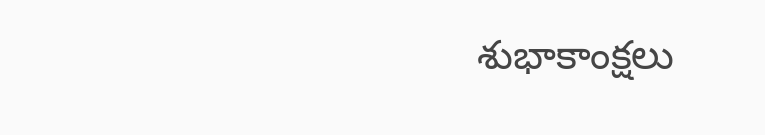శుభాకాంక్షలు